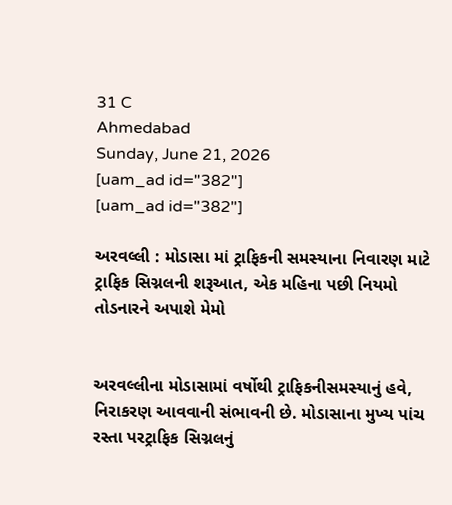31 C
Ahmedabad
Sunday, June 21, 2026
[uam_ad id="382"]
[uam_ad id="382"]

અરવલ્લી : મોડાસા માં ટ્રાફિકની સમસ્યાના નિવારણ માટે ટ્રાફિક સિગ્નલની શરૂઆત, એક મહિના પછી નિયમો તોડનારને અપાશે મેમો


અરવલ્લીના મોડાસામાં વર્ષોથી ટ્રાફિકનીસમસ્યાનું હવે, નિરાકરણ આવવાની સંભાવની છે. મોડાસાના મુખ્ય પાંચ રસ્તા પરટ્રાફિક સિગ્નલનું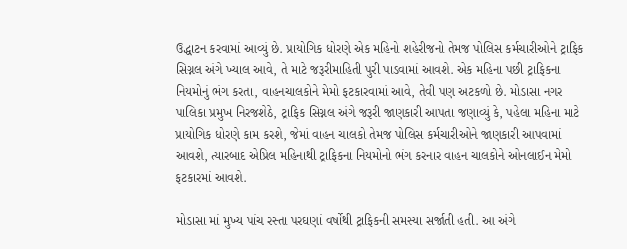ઉદ્ધાટન કરવામાં આવ્યું છે. પ્રાયોગિક ધોરણે એક મહિનો શહેરીજનો તેમજ પોલિસ કર્મચારીઓને ટ્રાફિક સિગ્નલ અંગે ખ્યાલ આવે, તે માટે જરૂરીમાહિતી પુરી પાડવામાં આવશે. એક મહિના પછી ટ્રાફિકના નિયમોનું ભંગ કરતા, વાહનચાલકોને મેમો ફટકારવામાં આવે, તેવી પણ અટકળો છે. મોડાસા નગર પાલિકા પ્રમુખ નિરજશેઠે, ટ્રાફિક સિગ્નલ અંગે જરૂરી જાણકારી આપતા જણાવ્યું કે, પહેલા મહિના માટે પ્રાયોગિક ધોરણે કામ કરશે, જેમાં વાહન ચાલકો તેમજ પોલિસ કર્મચારીઓને જાણકારી આપવામાં આવશે, ત્યારબાદ એપ્રિલ મહિનાથી ટ્રાફિકના નિયમોનો ભંગ કરનાર વાહન ચાલકોને ઓનલાઈન મેમો ફટકારમાં આવશે.

મોડાસા માં મુખ્ય પાંચ રસ્તા પરઘણાં વર્ષોથી ટ્રાફિકની સમસ્યા સર્જાતી હતી. આ અંગે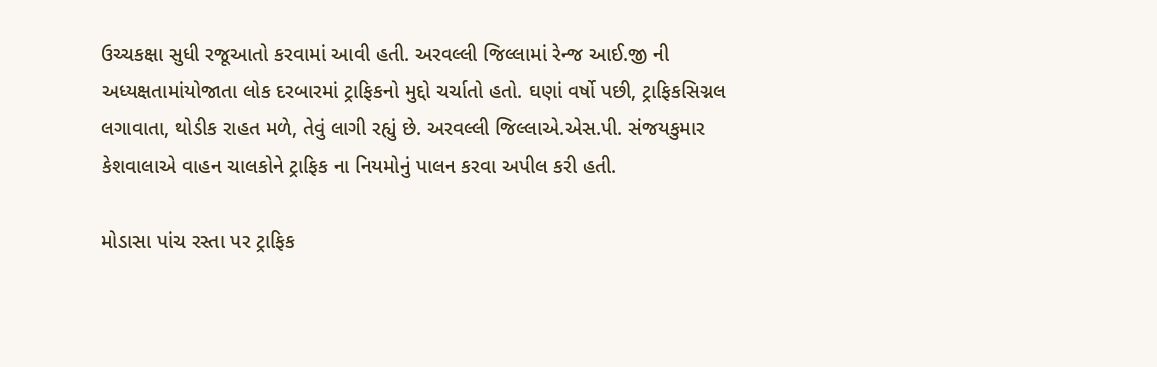ઉચ્ચકક્ષા સુધી રજૂઆતો કરવામાં આવી હતી. અરવલ્લી જિલ્લામાં રેન્જ આઈ.જી ની અધ્યક્ષતામાંયોજાતા લોક દરબારમાં ટ્રાફિકનો મુદ્દો ચર્ચાતો હતો. ઘણાં વર્ષો પછી, ટ્રાફિકસિગ્નલ લગાવાતા, થોડીક રાહત મળે, તેવું લાગી રહ્યું છે. અરવલ્લી જિલ્લાએ.એસ.પી. સંજયકુમાર કેશવાલાએ વાહન ચાલકોને ટ્રાફિક ના નિયમોનું પાલન કરવા અપીલ કરી હતી.

મોડાસા પાંચ રસ્તા પર ટ્રાફિક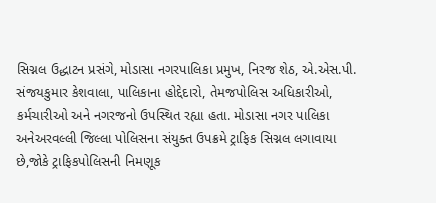સિગ્નલ ઉદ્ધાટન પ્રસંગે, મોડાસા નગરપાલિકા પ્રમુખ, નિરજ શેઠ, એ.એસ.પી. સંજયકુમાર કેશવાલા, પાલિકાના હોદ્દેદારો, તેમજપોલિસ અધિકારીઓ, કર્મચારીઓ અને નગરજનો ઉપસ્થિત રહ્યા હતા. મોડાસા નગર પાલિકા અનેઅરવલ્લી જિલ્લા પોલિસના સંયુક્ત ઉપક્રમે ટ્રાફિક સિગ્નલ લગાવાયા છે,જોકે ટ્રાફિકપોલિસની નિમણૂક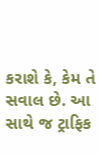કરાશે કે, કેમ તે સવાલ છે. આ સાથે જ ટ્રાફિક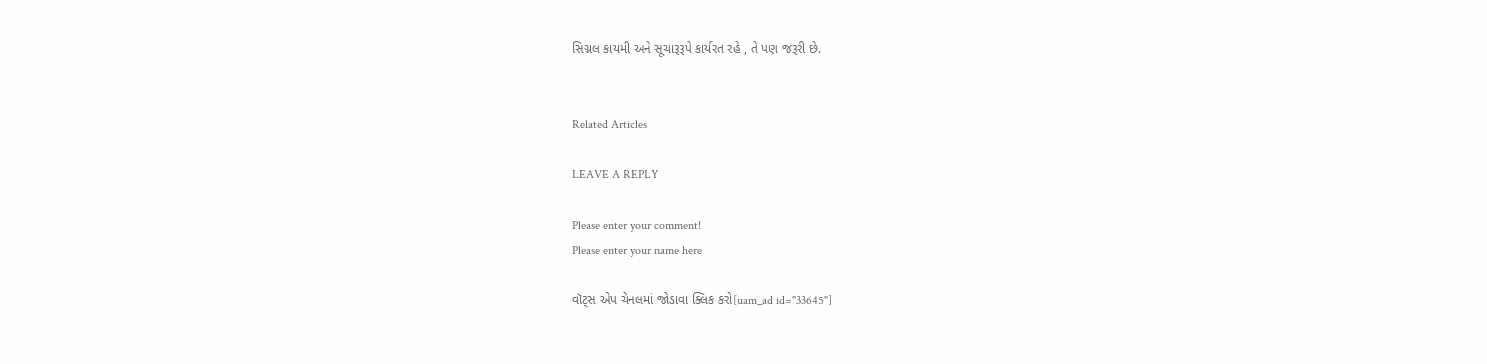સિગ્નલ કાયમી અને સૂચારૂરૂપે કાર્યરત રહે , તે પણ જરૂરી છે.


Related Articles

LEAVE A REPLY

Please enter your comment!
Please enter your name here

વૉટ્સ એપ ચેનલમાં જોડાવા ક્લિક કરો[uam_ad id="33645"]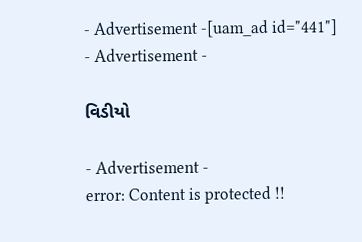- Advertisement -[uam_ad id="441"]
- Advertisement -

વિડીયો

- Advertisement -
error: Content is protected !!